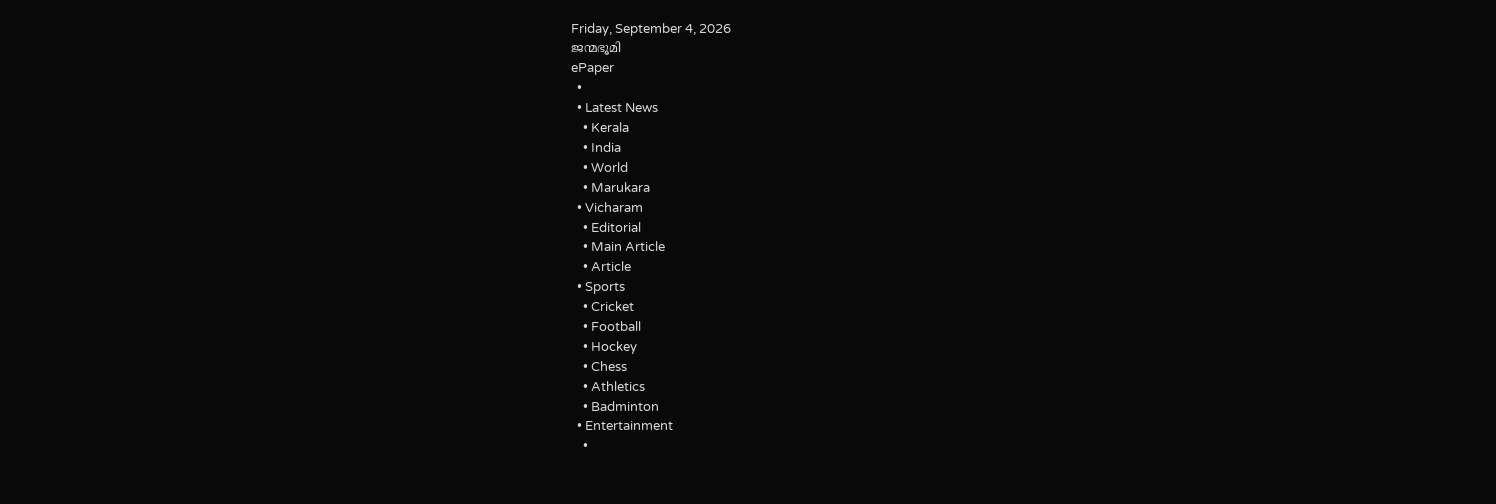Friday, September 4, 2026
ജന്മഭൂമി
ePaper
  •
  • Latest News
    • Kerala
    • India
    • World
    • Marukara
  • Vicharam
    • Editorial
    • Main Article
    • Article
  • Sports
    • Cricket
    • Football
    • Hockey
    • Chess
    • Athletics
    • Badminton
  • Entertainment
    •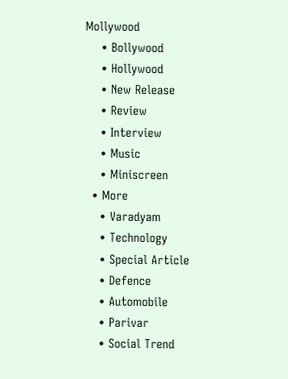Mollywood
    • Bollywood
    • Hollywood
    • New Release
    • Review
    • Interview
    • Music
    • Miniscreen
  • More
    • Varadyam
    • Technology
    • Special Article
    • Defence
    • Automobile
    • Parivar
    • Social Trend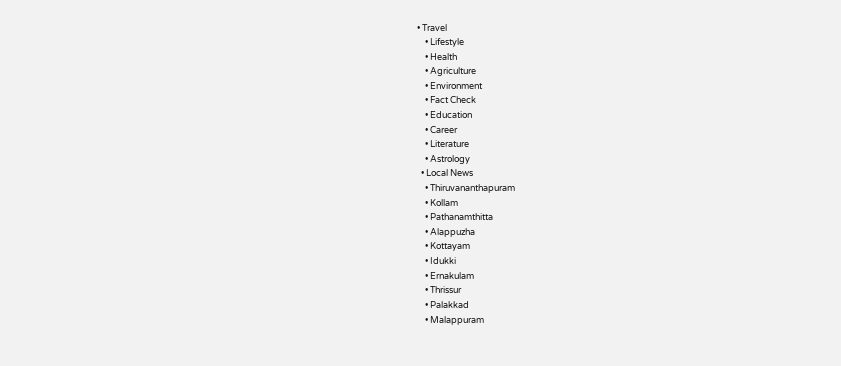• Travel
    • Lifestyle
    • Health
    • Agriculture
    • Environment
    • Fact Check
    • Education
    • Career
    • Literature
    • Astrology
  • Local News
    • Thiruvananthapuram
    • Kollam
    • Pathanamthitta
    • Alappuzha
    • Kottayam
    • Idukki
    • Ernakulam
    • Thrissur
    • Palakkad
    • Malappuram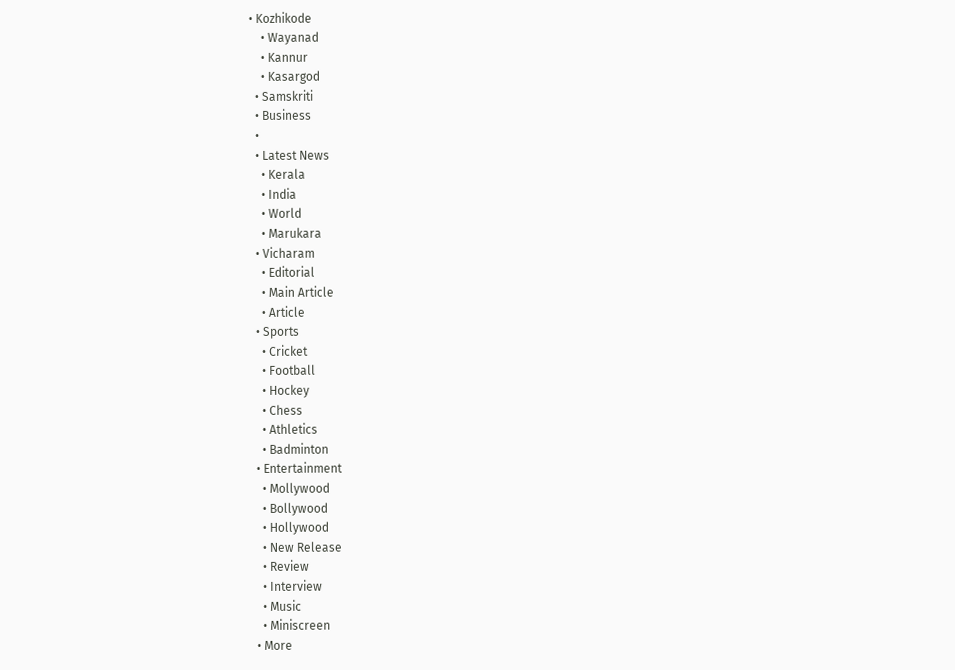• Kozhikode
    • Wayanad
    • Kannur
    • Kasargod
  • Samskriti
  • Business
  •
  • Latest News
    • Kerala
    • India
    • World
    • Marukara
  • Vicharam
    • Editorial
    • Main Article
    • Article
  • Sports
    • Cricket
    • Football
    • Hockey
    • Chess
    • Athletics
    • Badminton
  • Entertainment
    • Mollywood
    • Bollywood
    • Hollywood
    • New Release
    • Review
    • Interview
    • Music
    • Miniscreen
  • More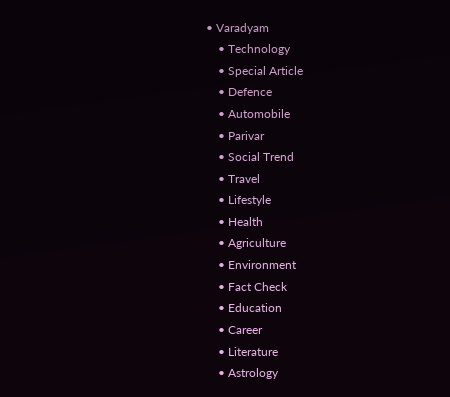• Varadyam
    • Technology
    • Special Article
    • Defence
    • Automobile
    • Parivar
    • Social Trend
    • Travel
    • Lifestyle
    • Health
    • Agriculture
    • Environment
    • Fact Check
    • Education
    • Career
    • Literature
    • Astrology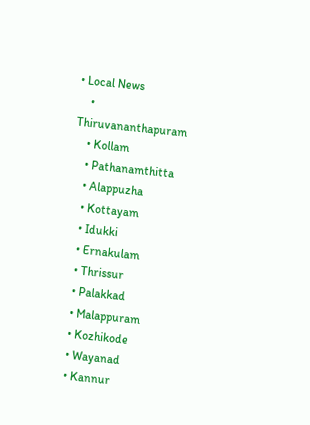• Local News
    • Thiruvananthapuram
    • Kollam
    • Pathanamthitta
    • Alappuzha
    • Kottayam
    • Idukki
    • Ernakulam
    • Thrissur
    • Palakkad
    • Malappuram
    • Kozhikode
    • Wayanad
    • Kannur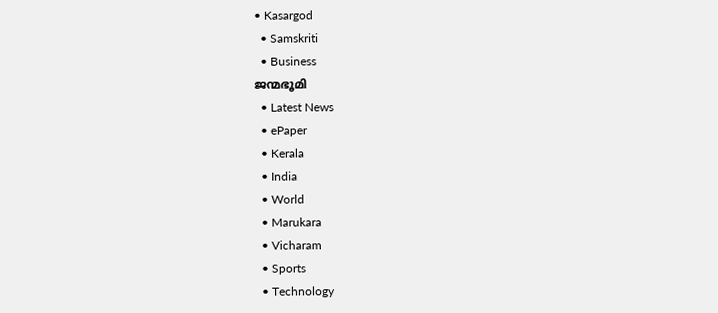• Kasargod
  • Samskriti
  • Business
ജന്മഭൂമി
  • Latest News
  • ePaper
  • Kerala
  • India
  • World
  • Marukara
  • Vicharam
  • Sports
  • Technology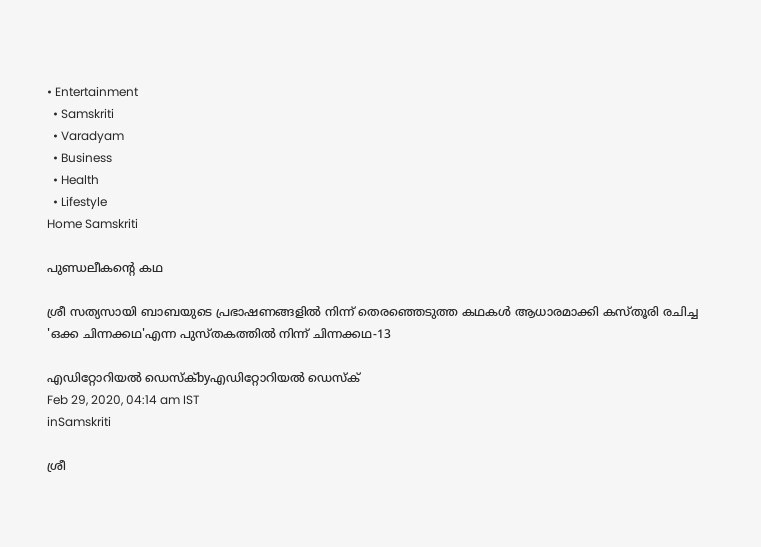• Entertainment
  • Samskriti
  • Varadyam
  • Business
  • Health
  • Lifestyle
Home Samskriti

പുണ്ഡലീകന്റെ കഥ

ശ്രീ സത്യസായി ബാബയുടെ പ്രഭാഷണങ്ങളില്‍ നിന്ന് തെരഞ്ഞെടുത്ത കഥകള്‍ ആധാരമാക്കി കസ്തൂരി രചിച്ച 'ഒക്ക ചിന്നക്കഥ'എന്ന പുസ്തകത്തില്‍ നിന്ന് ചിന്നക്കഥ-13

എഡിറ്റോറിയൽ ഡെസ്ക്byഎഡിറ്റോറിയൽ ഡെസ്ക്
Feb 29, 2020, 04:14 am IST
inSamskriti

ശ്രീ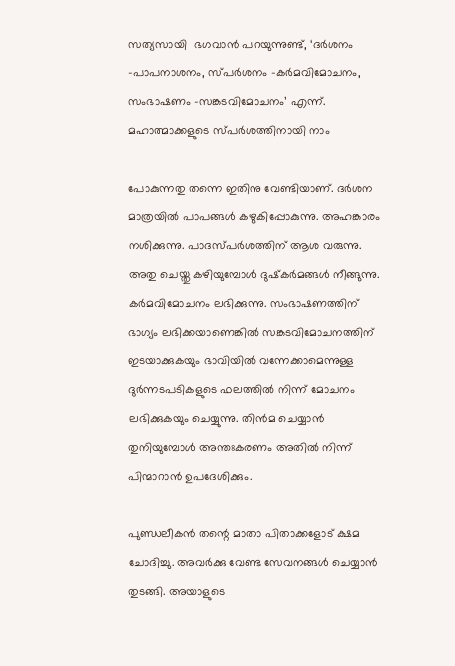സത്യസായി  ഭഗവാന്‍ പറയുന്നുണ്ട്, ‘ദര്‍ശനം -പാപനാശനം, സ്പര്‍ശനം -കര്‍മവിമോചനം, സംഭാഷണം -സങ്കടവിമോചനം’ എന്ന്. മഹാത്മാക്കളുടെ സ്പര്‍ശത്തിനായി നാം

പോകുന്നതു തന്നെ ഇതിനു വേണ്ടിയാണ്. ദര്‍ശന മാത്രയില്‍ പാപങ്ങള്‍ കഴുകിപ്പോകുന്നു. അഹങ്കാരം നശിക്കുന്നു. പാദസ്പര്‍ശത്തിന് ആശ വരുന്നു. അതു ചെയ്തു കഴിയുമ്പോള്‍ ദുഷ്‌കര്‍മങ്ങള്‍ നീങ്ങുന്നു. കര്‍മവിമോചനം ലഭിക്കുന്നു. സംഭാഷണത്തിന് ഭാഗ്യം ലഭിക്കയാണെങ്കില്‍ സങ്കടവിമോചനത്തിന് ഇടയാക്കുകയും ഭാവിയില്‍ വന്നേക്കാമെന്നുള്ള ദുര്‍ന്നടപടികളുടെ ഫലത്തില്‍ നിന്ന് മോചനം ലഭിക്കുകയും ചെയ്യുന്നു. തിന്‍മ ചെയ്യാന്‍ തുനിയുമ്പോള്‍ അന്തഃകരണം അതില്‍ നിന്ന് പിന്മാറാന്‍ ഉപദേശിക്കും.

പുണ്ഡലീകന്‍ തന്റെ മാതാ പിതാക്കളോട് ക്ഷമ ചോദിച്ചു. അവര്‍ക്കു വേണ്ട സേവനങ്ങള്‍ ചെയ്യാന്‍ തുടങ്ങി. അയാളുടെ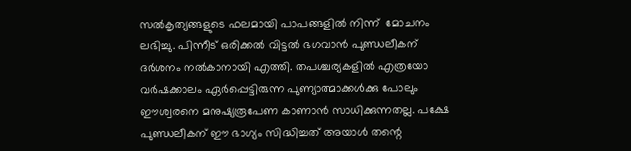സല്‍കൃത്യങ്ങളുടെ ഫലമായി പാപങ്ങളില്‍ നിന്ന്  മോചനം ലഭിച്ചു. പിന്നീട് ഒരിക്കല്‍ വിട്ടല്‍ ഭഗവാന്‍ പുണ്ഡലീകന് ദര്‍ശനം നല്‍കാനായി എത്തി. തപശ്ചര്യകളില്‍ എത്രയോ വര്‍ഷക്കാലം ഏര്‍പ്പെട്ടിരുന്ന പുണ്യാത്മാക്കള്‍ക്കു പോലും ഈശ്വരനെ മനുഷ്യരൂപേണ കാണാന്‍ സാധിക്കുന്നതല്ല. പക്ഷേ പുണ്ഡലീകന് ഈ ഭാഗ്യം സിദ്ധിച്ചത് അയാള്‍ തന്റെ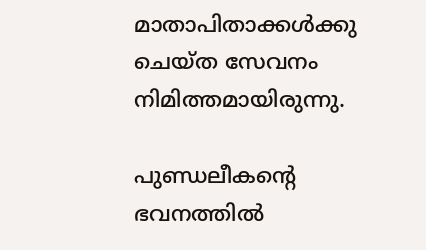മാതാപിതാക്കള്‍ക്കു ചെയ്ത സേവനം നിമിത്തമായിരുന്നു.

പുണ്ഡലീകന്റെ ഭവനത്തില്‍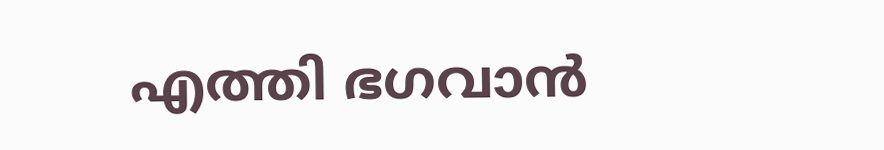എത്തി ഭഗവാന്‍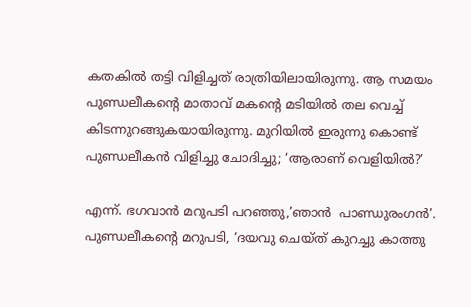കതകില്‍ തട്ടി വിളിച്ചത് രാത്രിയിലായിരുന്നു. ആ സമയം പുണ്ഡലീകന്റെ മാതാവ് മകന്റെ മടിയില്‍ തല വെച്ച് കിടന്നുറങ്ങുകയായിരുന്നു. മുറിയില്‍ ഇരുന്നു കൊണ്ട് പുണ്ഡലീകന്‍ വിളിച്ചു ചോദിച്ചു; ‘ആരാണ് വെളിയില്‍?’

എന്ന്. ഭഗവാന്‍ മറുപടി പറഞ്ഞു,’ഞാന്‍  പാണ്ഡുരംഗന്‍’. പുണ്ഡലീകന്റെ മറുപടി, ‘ദയവു ചെയ്ത് കുറച്ചു കാത്തു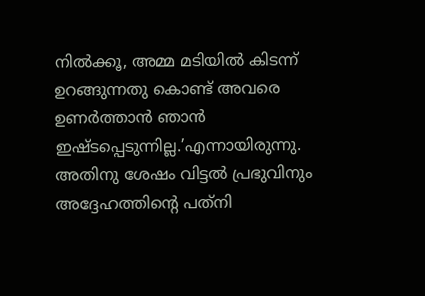നില്‍ക്കൂ, അമ്മ മടിയില്‍ കിടന്ന് ഉറങ്ങുന്നതു കൊണ്ട് അവരെ ഉണര്‍ത്താന്‍ ഞാന്‍ ഇഷ്ടപ്പെടുന്നില്ല.’എന്നായിരുന്നു. അതിനു ശേഷം വിട്ടല്‍ പ്രഭുവിനും അദ്ദേഹത്തിന്റെ പത്‌നി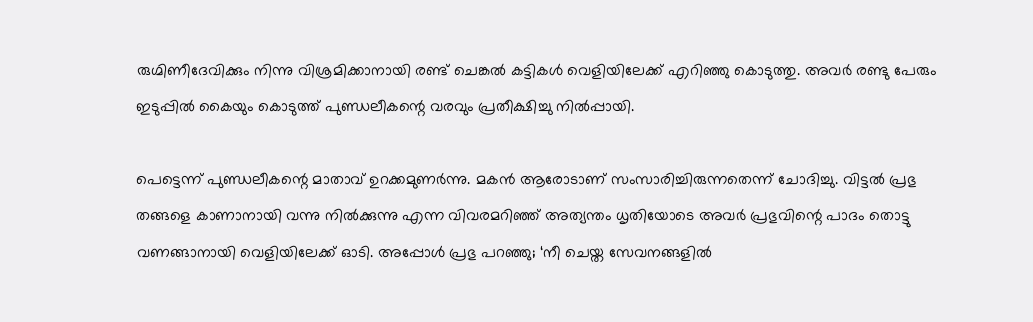രുഗ്മിണീദേവിക്കും നിന്നു വിശ്രമിക്കാനായി രണ്ട് ചെങ്കല്‍ കട്ടികള്‍ വെളിയിലേക്ക് എറിഞ്ഞു കൊടുത്തു. അവര്‍ രണ്ടു പേരും ഇടുപ്പില്‍ കൈയും കൊടുത്ത് പുണ്ഡലീകന്റെ വരവും പ്രതീക്ഷിച്ചു നില്‍പ്പായി.

പെട്ടെന്ന് പുണ്ഡലീകന്റെ മാതാവ് ഉറക്കമുണര്‍ന്നു. മകന്‍ ആരോടാണ് സംസാരിച്ചിരുന്നതെന്ന് ചോദിച്ചു. വിട്ടല്‍ പ്രഭു തങ്ങളെ കാണാനായി വന്നു നില്‍ക്കുന്നു എന്ന വിവരമറിഞ്ഞ് അത്യന്തം ധൃതിയോടെ അവര്‍ പ്രഭുവിന്റെ പാദം തൊട്ടു വണങ്ങാനായി വെളിയിലേക്ക് ഓടി. അപ്പോള്‍ പ്രഭു പറഞ്ഞു; ‘നീ ചെയ്ത സേവനങ്ങളില്‍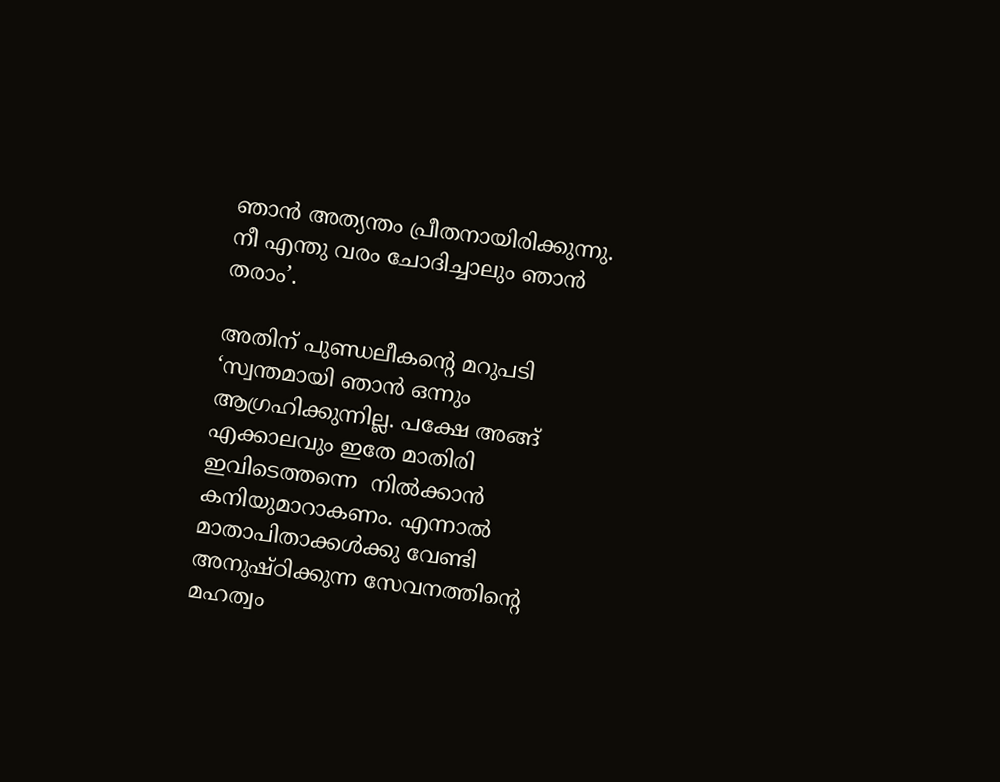ഞാന്‍ അത്യന്തം പ്രീതനായിരിക്കുന്നു. നീ എന്തു വരം ചോദിച്ചാലും ഞാന്‍ തരാം’.

അതിന് പുണ്ഡലീകന്റെ മറുപടി ‘സ്വന്തമായി ഞാന്‍ ഒന്നും ആഗ്രഹിക്കുന്നില്ല. പക്ഷേ അങ്ങ് എക്കാലവും ഇതേ മാതിരി ഇവിടെത്തന്നെ  നില്‍ക്കാന്‍ കനിയുമാറാകണം. എന്നാല്‍ മാതാപിതാക്കള്‍ക്കു വേണ്ടി അനുഷ്ഠിക്കുന്ന സേവനത്തിന്റെ മഹത്വം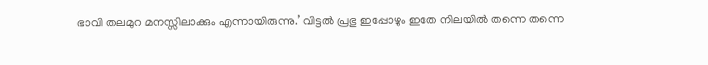ഭാവി തലമുറ മനസ്സിലാക്കും എന്നായിരുന്നു.’ വിട്ടല്‍ പ്രഭു ഇപ്പോഴും ഇതേ നിലയില്‍ തന്നെ തന്നെ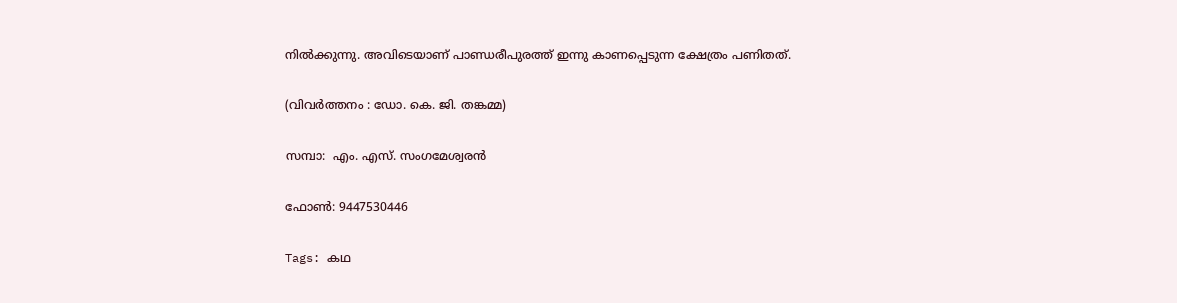നില്‍ക്കുന്നു. അവിടെയാണ് പാണ്ഡരീപുരത്ത് ഇന്നു കാണപ്പെടുന്ന ക്ഷേത്രം പണിതത്.

(വിവര്‍ത്തനം : ഡോ. കെ. ജി. തങ്കമ്മ)

സമ്പാ:  എം. എസ്. സംഗമേശ്വരന്‍

ഫോണ്‍: 9447530446

Tags: കഥ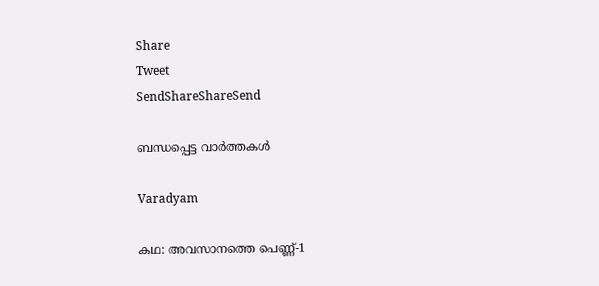Share
Tweet
SendShareShareSend

ബന്ധപ്പെട്ട വാര്‍ത്തകള്‍

Varadyam

കഥ: അവസാനത്തെ പെണ്ണ്-1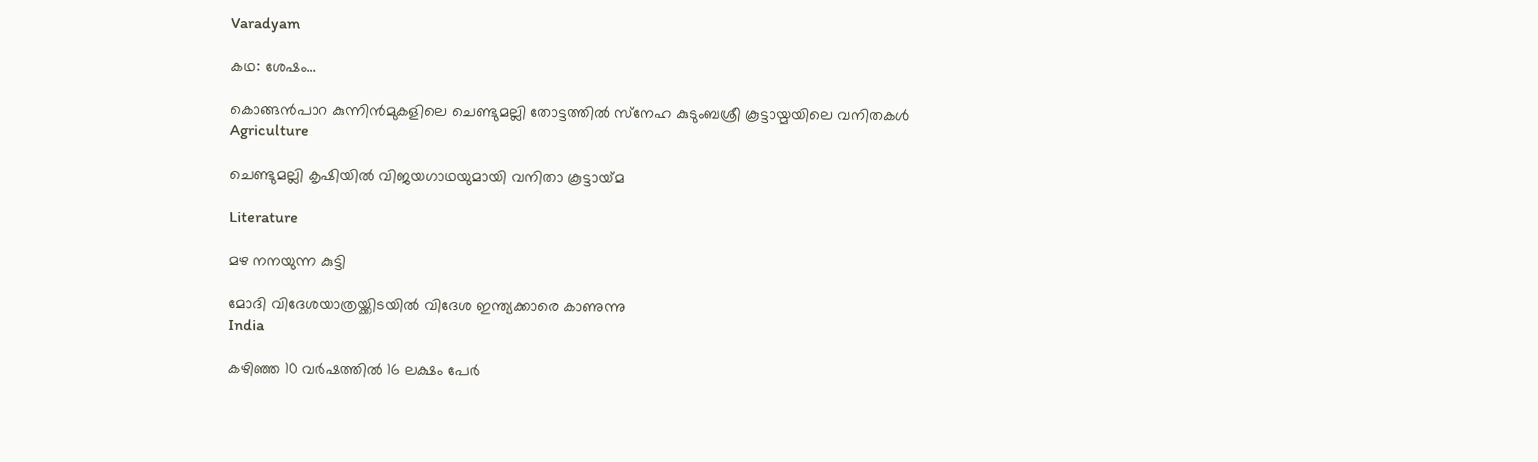Varadyam

കഥ: ശേഷം…

കൊങ്ങന്‍പാറ കുന്നിന്‍മുകളിലെ ചെണ്ടുമല്ലി തോട്ടത്തില്‍ സ്‌നേഹ കുടുംബശ്രീ കൂട്ടായ്മയിലെ വനിതകള്‍
Agriculture

ചെണ്ടുമല്ലി കൃഷിയില്‍ വിജയഗാഥയുമായി വനിതാ കൂട്ടായ്‌മ

Literature

മഴ നനയുന്ന കുട്ടി

മോദി വിദേശയാത്രയ്ക്കിടയില്‍ വിദേശ ഇന്ത്യക്കാരെ കാണുന്നു
India

കഴിഞ്ഞ 10 വര്‍ഷത്തില്‍ 16 ലക്ഷം പേര്‍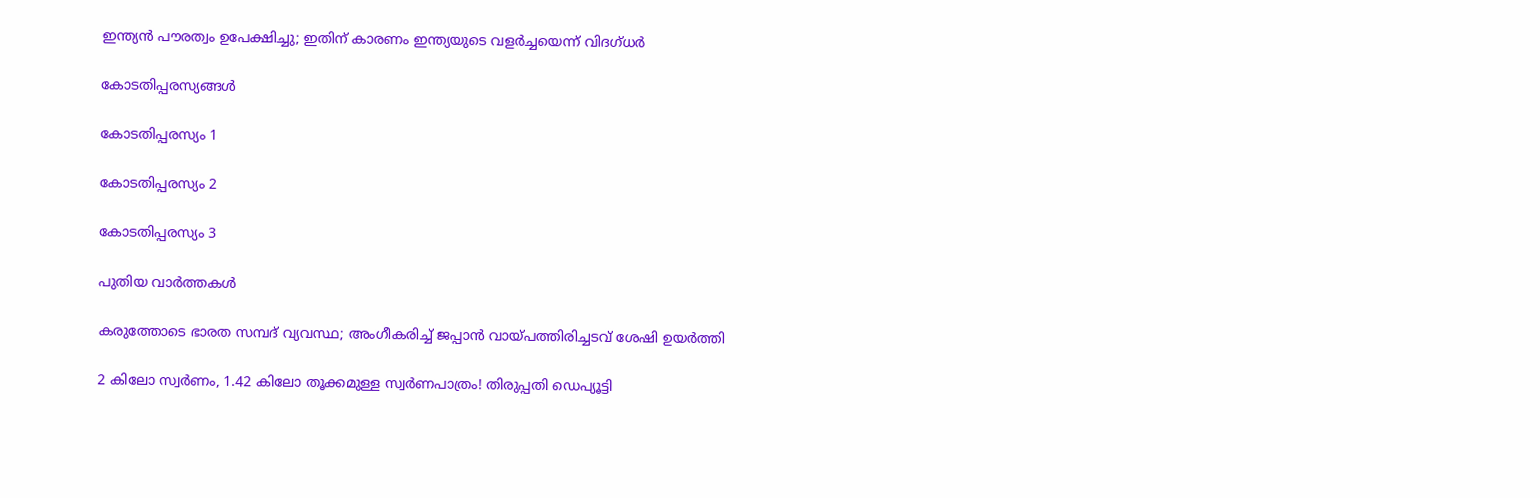ഇന്ത്യന്‍ പൗരത്വം ഉപേക്ഷിച്ചു; ഇതിന് കാരണം ഇന്ത്യയുടെ വളര്‍ച്ചയെന്ന് വിദഗ്ധര്‍

കോടതിപ്പരസ്യങ്ങള്‍

കോടതിപ്പരസ്യം 1

കോടതിപ്പരസ്യം 2

കോടതിപ്പരസ്യം 3

പുതിയ വാര്‍ത്തകള്‍

കരുത്തോടെ ഭാരത സമ്പദ് വ്യവസ്ഥ; അംഗീകരിച്ച് ജപ്പാന്‍ വായ്‌പത്തിരിച്ചടവ് ശേഷി ഉയര്‍ത്തി

2 കിലോ സ്വർണം, 1.42 കിലോ തൂക്കമുള്ള സ്വർണപാത്രം! തിരുപ്പതി ഡെപ്യൂട്ടി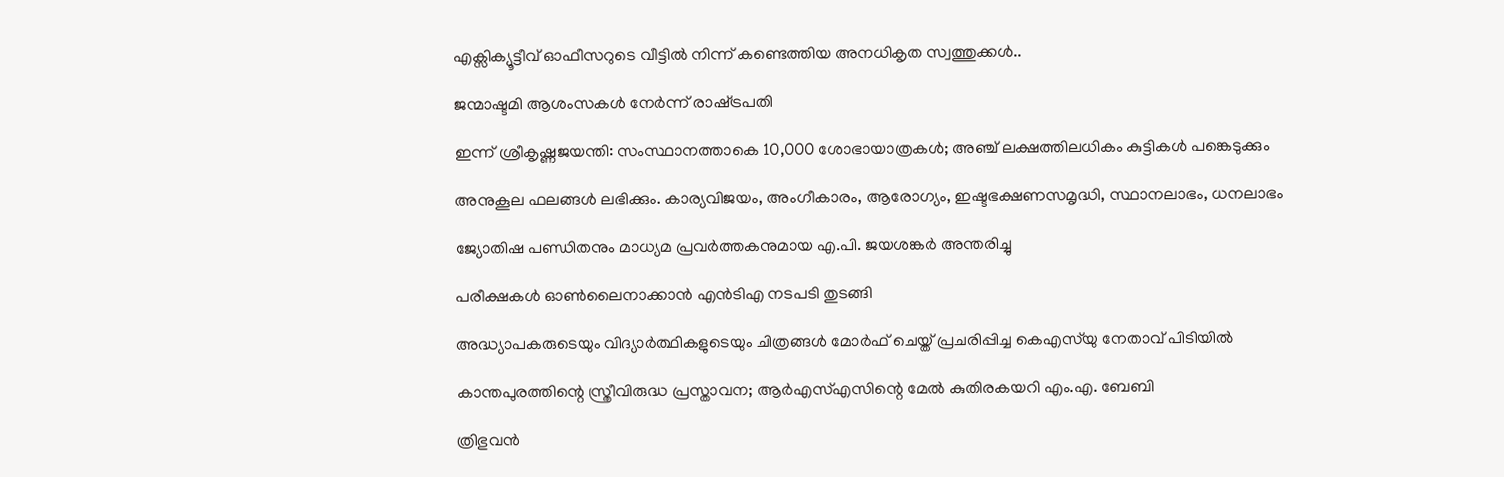എക്സിക്യൂട്ടീവ് ഓഫീസറുടെ വീട്ടിൽ നിന്ന് കണ്ടെത്തിയ അനധികൃത സ്വത്തുക്കൾ..

ജന്മാഷ്ടമി ആശംസകള്‍ നേര്‍ന്ന് രാഷ്‌ട്രപതി

ഇന്ന് ശ്രീകൃഷ്ണജയന്തി: സംസ്ഥാനത്താകെ 10,000 ശോഭായാത്രകള്‍; അഞ്ച് ലക്ഷത്തിലധികം കുട്ടികള്‍ പങ്കെടുക്കും

അനുകൂല ഫലങ്ങൾ ലഭിക്കും. കാര്യവിജയം, അംഗീകാരം, ആരോഗ്യം, ഇഷ്ടഭക്ഷണസമൃദ്ധി, സ്ഥാനലാഭം, ധനലാഭം

ജ്യോതിഷ പണ്ഡിതനും മാധ്യമ പ്രവര്‍ത്തകനുമായ എ.പി. ജയശങ്കര്‍ അന്തരിച്ചു

പരീക്ഷകള്‍ ഓണ്‍ലൈനാക്കാന്‍ എന്‍ടിഎ നടപടി തുടങ്ങി

അദ്ധ്യാപകരുടെയും വിദ്യാര്‍ത്ഥികളുടെയും ചിത്രങ്ങള്‍ മോര്‍ഫ് ചെയ്ത് പ്രചരിപ്പിച്ച കെഎസ്‌യു നേതാവ് പിടിയില്‍

കാന്തപുരത്തിന്റെ സ്ത്രീവിരുദ്ധ പ്രസ്താവന; ആര്‍എസ്എസിന്റെ മേല്‍ കുതിരകയറി എം.എ. ബേബി

ത്രിഭുവന്‍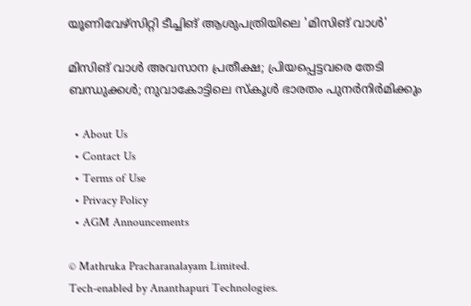യൂണിവേഴ്‌സിറ്റി ടീച്ചിങ് ആശുപത്രിയിലെ 'മിസിങ് വാള്‍'

മിസിങ് വാള്‍ അവസാന പ്രതീക്ഷ; പ്രിയപ്പെട്ടവരെ തേടി ബന്ധുക്കള്‍; നുവാകോട്ടിലെ സ്‌കൂള്‍ ഭാരതം പുനര്‍നിര്‍മിക്കും

  • About Us
  • Contact Us
  • Terms of Use
  • Privacy Policy
  • AGM Announcements

© Mathruka Pracharanalayam Limited.
Tech-enabled by Ananthapuri Technologies.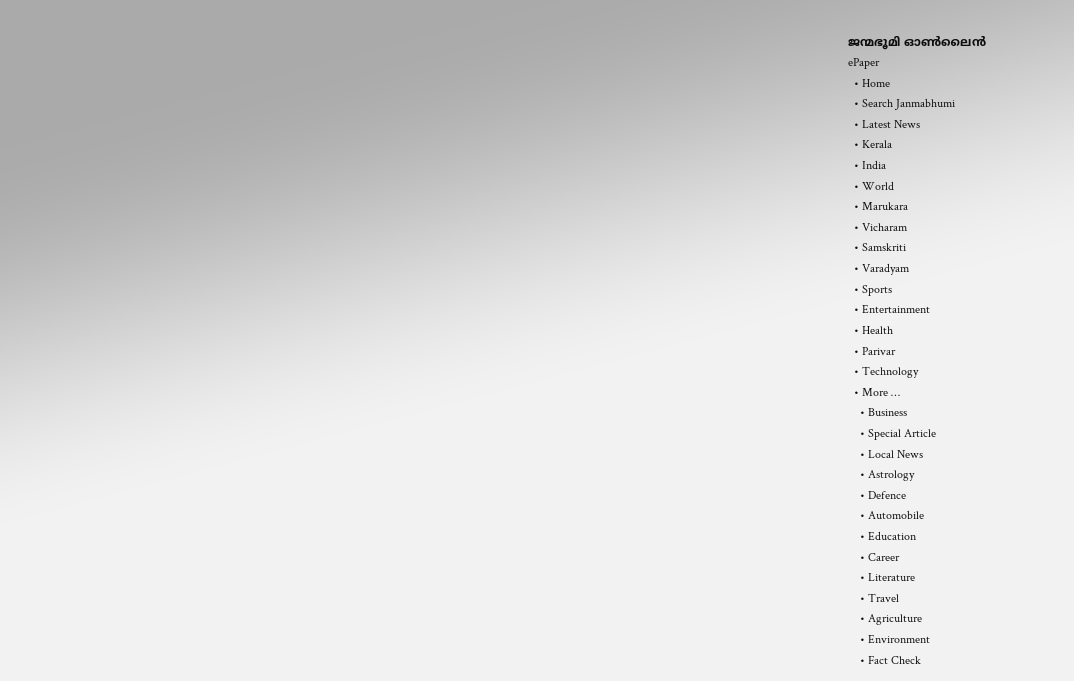ജന്മഭൂമി ഓണ്‍ലൈന്‍
ePaper
  • Home
  • Search Janmabhumi
  • Latest News
  • Kerala
  • India
  • World
  • Marukara
  • Vicharam
  • Samskriti
  • Varadyam
  • Sports
  • Entertainment
  • Health
  • Parivar
  • Technology
  • More …
    • Business
    • Special Article
    • Local News
    • Astrology
    • Defence
    • Automobile
    • Education
    • Career
    • Literature
    • Travel
    • Agriculture
    • Environment
    • Fact Check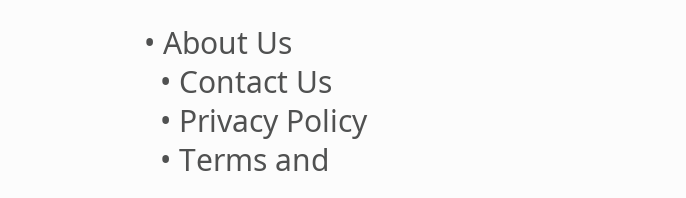• About Us
  • Contact Us
  • Privacy Policy
  • Terms and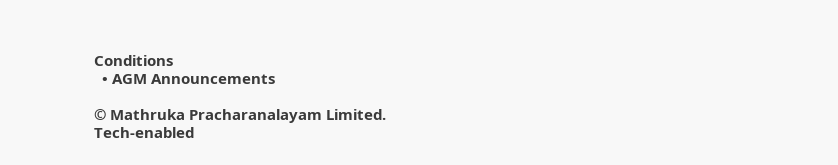Conditions
  • AGM Announcements

© Mathruka Pracharanalayam Limited.
Tech-enabled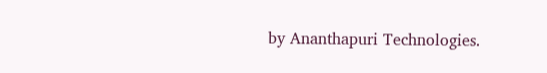by Ananthapuri Technologies.